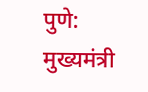पुणे: मुख्यमंत्री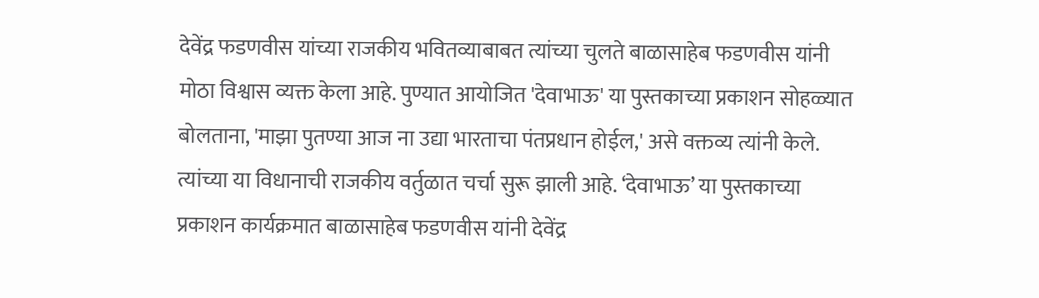देवेंद्र फडणवीस यांच्या राजकीय भवितव्याबाबत त्यांच्या चुलते बाळासाहेब फडणवीस यांनी मोठा विश्वास व्यक्त केला आहे. पुण्यात आयोजित 'देवाभाऊ' या पुस्तकाच्या प्रकाशन सोहळ्यात बोलताना, 'माझा पुतण्या आज ना उद्या भारताचा पंतप्रधान होईल,' असे वक्तव्य त्यांनी केले.
त्यांच्या या विधानाची राजकीय वर्तुळात चर्चा सुरू झाली आहे. ‘देवाभाऊ’ या पुस्तकाच्या प्रकाशन कार्यक्रमात बाळासाहेब फडणवीस यांनी देवेंद्र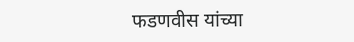फडणवीस यांच्या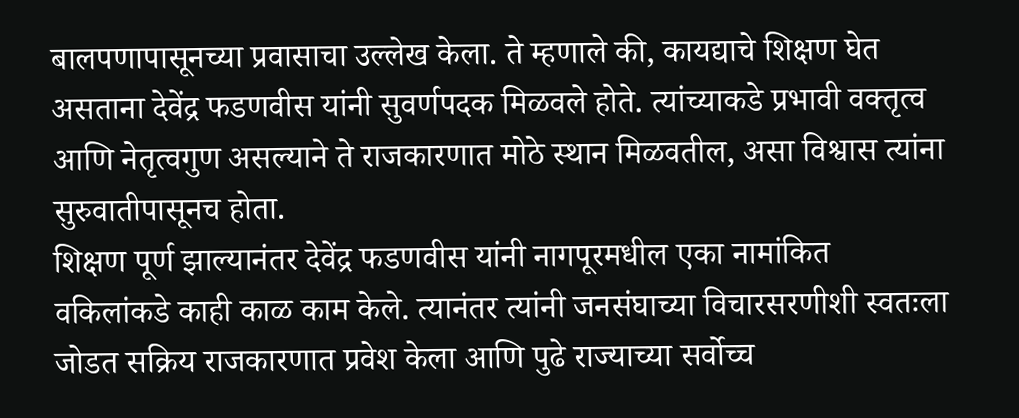बालपणापासूनच्या प्रवासाचा उल्लेख केला. ते म्हणाले की, कायद्याचे शिक्षण घेत असताना देवेंद्र फडणवीस यांनी सुवर्णपदक मिळवले होते. त्यांच्याकडे प्रभावी वक्तृत्व आणि नेतृत्वगुण असल्याने ते राजकारणात मोठे स्थान मिळवतील, असा विश्वास त्यांना सुरुवातीपासूनच होता.
शिक्षण पूर्ण झाल्यानंतर देवेंद्र फडणवीस यांनी नागपूरमधील एका नामांकित वकिलांकडे काही काळ काम केले. त्यानंतर त्यांनी जनसंघाच्या विचारसरणीशी स्वतःला जोडत सक्रिय राजकारणात प्रवेश केला आणि पुढे राज्याच्या सर्वोच्च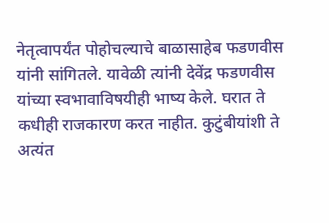नेतृत्वापर्यंत पोहोचल्याचे बाळासाहेब फडणवीस यांनी सांगितले. यावेळी त्यांनी देवेंद्र फडणवीस यांच्या स्वभावाविषयीही भाष्य केले. घरात ते कधीही राजकारण करत नाहीत. कुटुंबीयांशी ते अत्यंत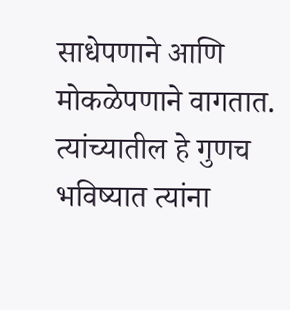साधेपणाने आणि मोकळेपणाने वागतात. त्यांच्यातील हे गुणच भविष्यात त्यांना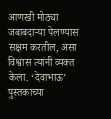आणखी मोठ्या जबाबदाऱ्या पेलण्यास सक्षम करतील, असा विश्वास त्यांनी व्यक्त केला. ‘देवाभाऊ’ पुस्तकाच्या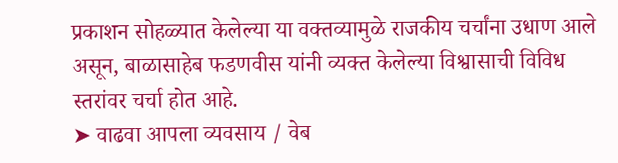प्रकाशन सोहळ्यात केलेल्या या वक्तव्यामुळे राजकीय चर्चांना उधाण आले असून, बाळासाहेब फडणवीस यांनी व्यक्त केलेल्या विश्वासाची विविध स्तरांवर चर्चा होत आहे.
➤ वाढवा आपला व्यवसाय / वेब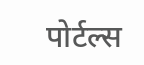पोर्टल्स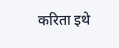करिता इथे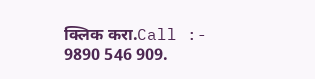क्लिक करा.Call :- 9890 546 909.